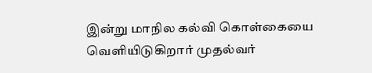இன்று மாநில கல்வி கொள்கையை வெளியிடுகிறார் முதல்வர்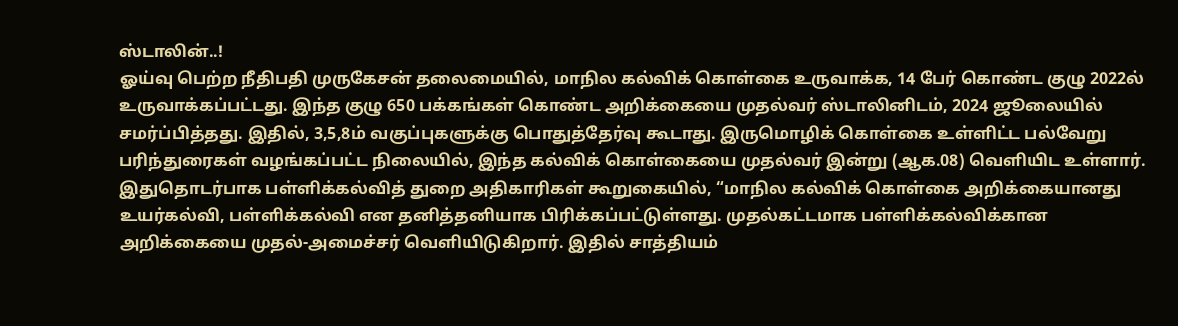ஸ்டாலின்..!
ஓய்வு பெற்ற நீதிபதி முருகேசன் தலைமையில், மாநில கல்விக் கொள்கை உருவாக்க, 14 பேர் கொண்ட குழு 2022ல் உருவாக்கப்பட்டது. இந்த குழு 650 பக்கங்கள் கொண்ட அறிக்கையை முதல்வர் ஸ்டாலினிடம், 2024 ஜூலையில் சமர்ப்பித்தது. இதில், 3,5,8ம் வகுப்புகளுக்கு பொதுத்தேர்வு கூடாது. இருமொழிக் கொள்கை உள்ளிட்ட பல்வேறு பரிந்துரைகள் வழங்கப்பட்ட நிலையில், இந்த கல்விக் கொள்கையை முதல்வர் இன்று (ஆக.08) வெளியிட உள்ளார்.
இதுதொடர்பாக பள்ளிக்கல்வித் துறை அதிகாரிகள் கூறுகையில், “மாநில கல்விக் கொள்கை அறிக்கையானது உயர்கல்வி, பள்ளிக்கல்வி என தனித்தனியாக பிரிக்கப்பட்டுள்ளது. முதல்கட்டமாக பள்ளிக்கல்விக்கான அறிக்கையை முதல்-அமைச்சர் வெளியிடுகிறார். இதில் சாத்தியம்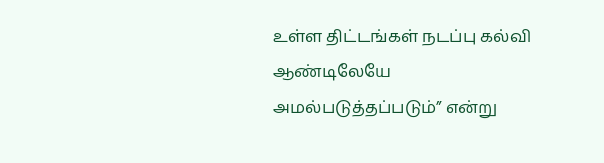உள்ள திட்டங்கள் நடப்பு கல்வி ஆண்டிலேயே அமல்படுத்தப்படும்” என்று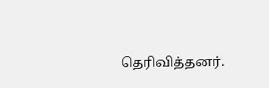தெரிவித்தனர்.